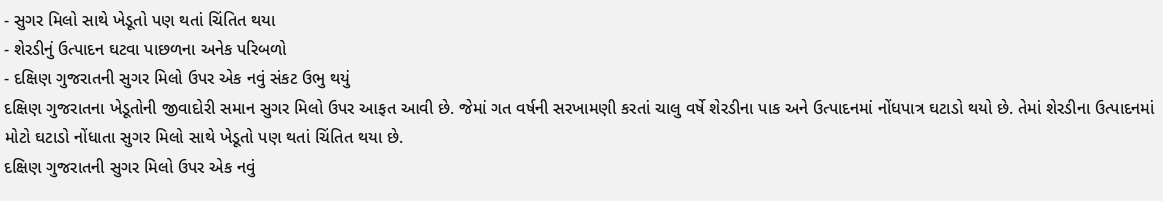- સુગર મિલો સાથે ખેડૂતો પણ થતાં ચિંતિત થયા
- શેરડીનું ઉત્પાદન ઘટવા પાછળના અનેક પરિબળો
- દક્ષિણ ગુજરાતની સુગર મિલો ઉપર એક નવું સંકટ ઉભુ થયું
દક્ષિણ ગુજરાતના ખેડૂતોની જીવાદોરી સમાન સુગર મિલો ઉપર આફત આવી છે. જેમાં ગત વર્ષની સરખામણી કરતાં ચાલુ વર્ષે શેરડીના પાક અને ઉત્પાદનમાં નોંધપાત્ર ઘટાડો થયો છે. તેમાં શેરડીના ઉત્પાદનમાં મોટો ઘટાડો નોંધાતા સુગર મિલો સાથે ખેડૂતો પણ થતાં ચિંતિત થયા છે.
દક્ષિણ ગુજરાતની સુગર મિલો ઉપર એક નવું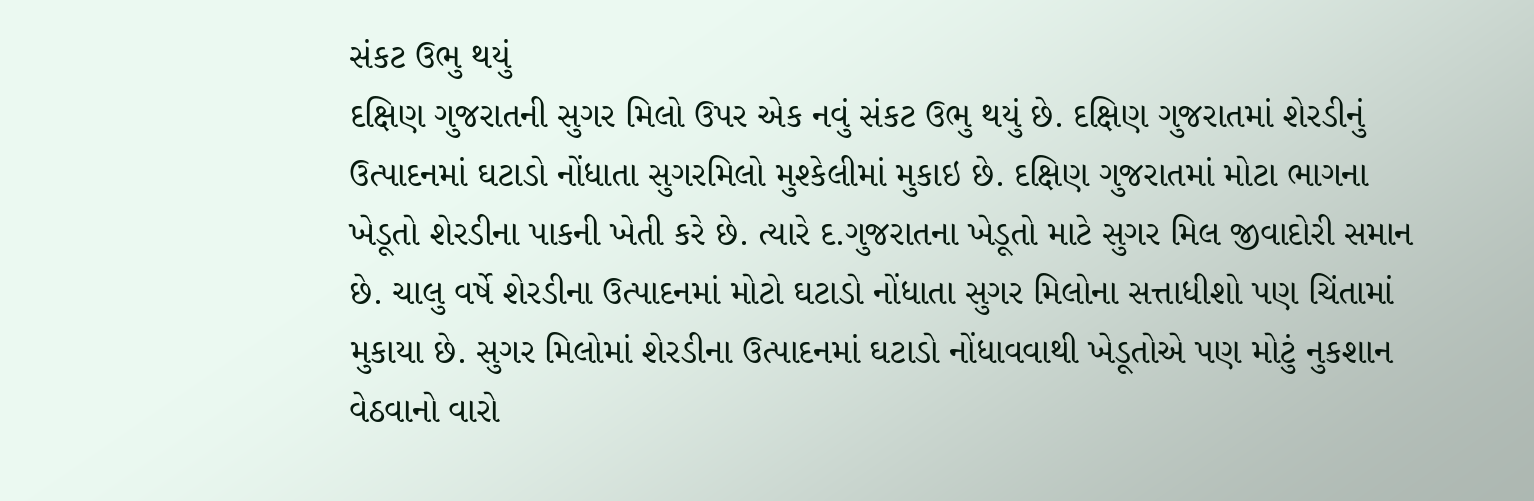સંકટ ઉભુ થયું
દક્ષિણ ગુજરાતની સુગર મિલો ઉપર એક નવું સંકટ ઉભુ થયું છે. દક્ષિણ ગુજરાતમાં શેરડીનું ઉત્પાદનમાં ઘટાડો નોંધાતા સુગરમિલો મુશ્કેલીમાં મુકાઇ છે. દક્ષિણ ગુજરાતમાં મોટા ભાગના ખેડૂતો શેરડીના પાકની ખેતી કરે છે. ત્યારે દ.ગુજરાતના ખેડૂતો માટે સુગર મિલ જીવાદોરી સમાન છે. ચાલુ વર્ષે શેરડીના ઉત્પાદનમાં મોટો ઘટાડો નોંધાતા સુગર મિલોના સત્તાધીશો પણ ચિંતામાં મુકાયા છે. સુગર મિલોમાં શેરડીના ઉત્પાદનમાં ઘટાડો નોંધાવવાથી ખેડૂતોએ પણ મોટું નુકશાન વેઠવાનો વારો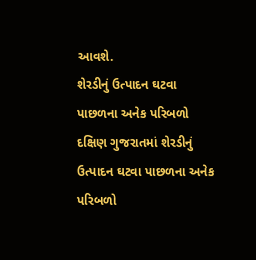આવશે.
શેરડીનું ઉત્પાદન ઘટવા પાછળના અનેક પરિબળો
દક્ષિણ ગુજરાતમાં શેરડીનું ઉત્પાદન ઘટવા પાછળના અનેક પરિબળો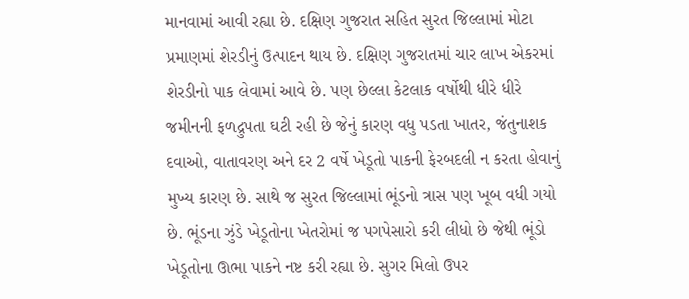માનવામાં આવી રહ્યા છે. દક્ષિણ ગુજરાત સહિત સુરત જિલ્લામાં મોટા પ્રમાણમાં શેરડીનું ઉત્પાદન થાય છે. દક્ષિણ ગુજરાતમાં ચાર લાખ એકરમાં શેરડીનો પાક લેવામાં આવે છે. પણ છેલ્લા કેટલાક વર્ષોથી ધીરે ધીરે જમીનની ફળદ્રુપતા ઘટી રહી છે જેનું કારણ વધુ પડતા ખાતર, જંતુનાશક દવાઓ, વાતાવરણ અને દર 2 વર્ષે ખેડૂતો પાકની ફેરબદલી ન કરતા હોવાનું મુખ્ય કારણ છે. સાથે જ સુરત જિલ્લામાં ભૂંડનો ત્રાસ પણ ખૂબ વધી ગયો છે. ભૂંડના ઝુંડે ખેડૂતોના ખેતરોમાં જ પગપેસારો કરી લીધો છે જેથી ભૂંડો ખેડૂતોના ઊભા પાકને નષ્ટ કરી રહ્યા છે. સુગર મિલો ઉપર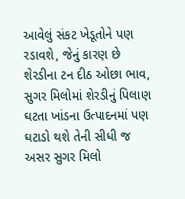આવેલું સંકટ ખેડૂતોને પણ રડાવશે, જેનું કારણ છે શેરડીના ટન દીઠ ઓછા ભાવ, સુગર મિલોમાં શેરડીનું પિલાણ ઘટતા ખાંડના ઉત્પાદનમાં પણ ઘટાડો થશે તેની સીધી જ અસર સુગર મિલો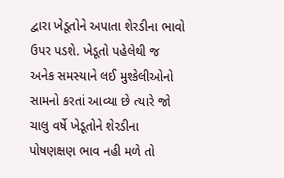દ્વારા ખેડૂતોને અપાતા શેરડીના ભાવો ઉપર પડશે. ખેડૂતો પહેલેથી જ અનેક સમસ્યાને લઈ મુશ્કેલીઓનો સામનો કરતાં આવ્યા છે ત્યારે જો ચાલુ વર્ષે ખેડૂતોને શેરડીના પોષણક્ષણ ભાવ નહી મળે તો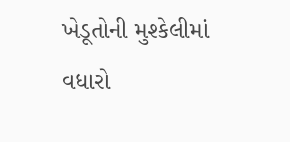ખેડૂતોની મુશ્કેલીમાં વધારો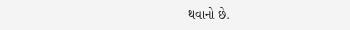થવાનો છે.